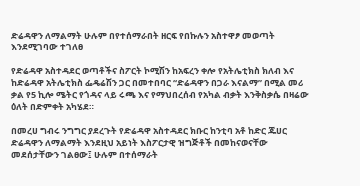ድሬዳዋን ለማልማት ሁሉም በየተሰማራበት ዘርፍ የበኩሉን አስተዋፆ መወጣት እንደሚገባው ተገለፀ

የድሬዳዋ አስተዳደር ወጣቶችና ስፖርት ኮሚሽን ከአፍረን ቀሎ የአትሌቲክስ ክለብ እና ከድሬዳዋ አትሌቲክስ ፌዴሬሽን ጋር በመተበባር “ድሬዳዋን በጋራ እናልማ” በሚል መሪ ቃል የ5 ኪሎ ሜትር የጎዳና ላይ ሩጫ እና የማህበረሰብ የአካል ብቃት እንቅስቃሴ በዛሬው ዕለት በድምቀት አካሄደ።

በመረሀ ግብሩ ንግግር ያደረጉት የድሬዳዋ አስተዳደር ክቡር ከንቲባ አቶ ከድር ጁሀር ድሬዳዋን ለማልማት እንደዚህ አይነት እስፖርታዊ ዝግጅቶች በመከናወናቸው መደሰታቸውን ገልፀው፤ ሁሉም በተሰማራት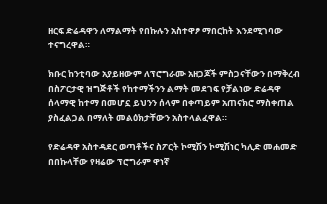ዘርፍ ድሬዳዋን ለማልማት የበኩሉን አስተዋፆ ማበርከት እንደሚገባው ተናግረዋል።

ክቡር ከንቲባው አያይዘውም ለፕሮግራሙ አዘጋጆች ምስጋናቸውን በማቅረብ በስፖርታዊ ዝግጅቶች የከተማችንን ልማት መደገፍ የቻልነው ድሬዳዋ ሰላማዊ ከተማ በመሆኗ ይህንን ሰላም በቀጣይም አጠናክሮ ማስቀጠል ያስፈልጋል በማለት መልዕክታቸውን አስተላልፈዋል።

የድሬዳዋ አስተዳደር ወጣቶችና ስፖርት ኮሚሽን ኮሚሽነር ካሊድ መሐመድ በበኩላቸው የዛሬው ፕሮግራም ዋነኛ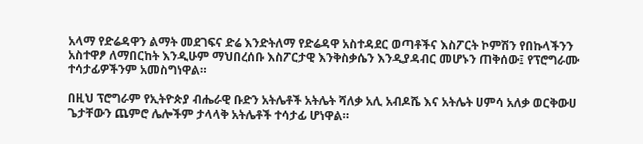አላማ የድሬዳዋን ልማት መደገፍና ድሬ እንድትለማ የድሬዳዋ አስተዳደር ወጣቶችና እስፖርት ኮምሽን የበኩላችንን አስተዋፆ ለማበርከት እንዲሁም ማህበረሰቡ እስፖርታዊ እንቅስቃሴን እንዲያዳብር መሆኑን ጠቅሰው፤ የፕሮግራሙ ተሳታፊዎችንም አመስግነዋል።

በዚህ ፕሮግራም የኢትዮጵያ ብሔራዊ ቡድን አትሌቶች አትሌት ሻለቃ አሊ አብዶሼ እና አትሌት ሀምሳ አለቃ ወርቅውሀ ጌታቸውን ጨምሮ ሌሎችም ታላላቅ አትሌቶች ተሳታፊ ሆነዋል።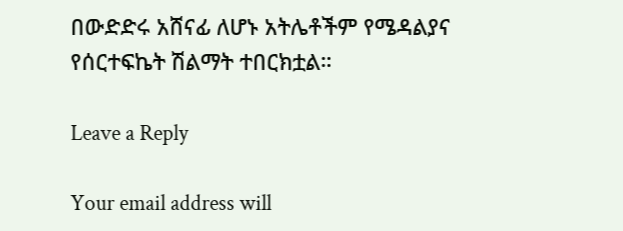በውድድሩ አሸናፊ ለሆኑ አትሌቶችም የሜዳልያና የሰርተፍኬት ሽልማት ተበርክቷል።

Leave a Reply

Your email address will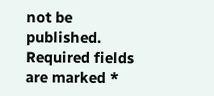not be published. Required fields are marked *